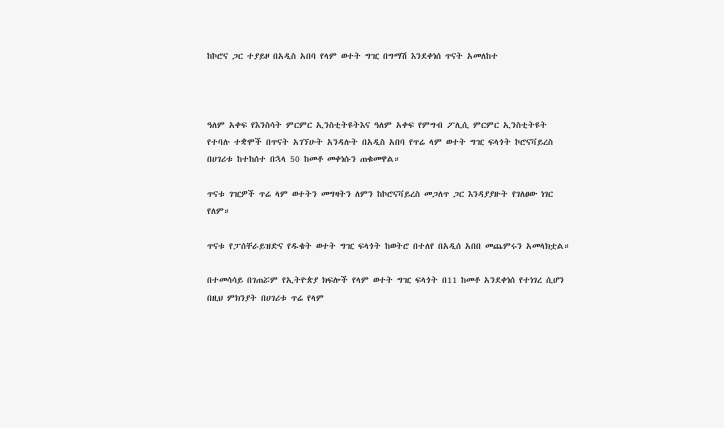ከኮሮና ጋር ተያይዞ በአዲስ አበባ የላም ወተት ግዢ በግማሽ እንደቀነሰ ጥናት አመለከተ



ዓለም አቀፍ የእንስሳት ምርምር ኢንስቲትዩትእና ዓለም አቀፍ የምግብ ፖሊሲ ምርምር ኢንስቲትዩት የተባሉ ተቋሞች በጥናት አገኘሁት አንዳሉት በአዲስ አበባ የጥሬ ላም ወተት ግዢ ፍላጎት ኮሮናቫይረስ በሀገሪቱ ከተከሰተ በኋላ 50 ከመቶ መቀነሱን ጠቁመዋል።

ጥናቱ ገዢዎች ጥሬ ላም ወተትን መግዛትን ለምን ከኮሮናቫይረስ መጋለጥ ጋር እንዳያያዙት የገለፀው ነገር የለም።

ጥናቱ የፓሰቸራይዝድና የዱቄት ወተት ግዢ ፍላጎት ከወትሮ በተለየ በአዲሰ አበበ መጨምሩን አመላክቷል።

በተመሳሳይ በገጠሯም የኢትዮጵያ ክፍሎች የላም ወተት ግዢ ፍላጎት በ11 ከመቶ አንደቀነሰ የተነገረ ሲሆን በዚህ ምክንያት በሀገሪቱ ጥሬ የላም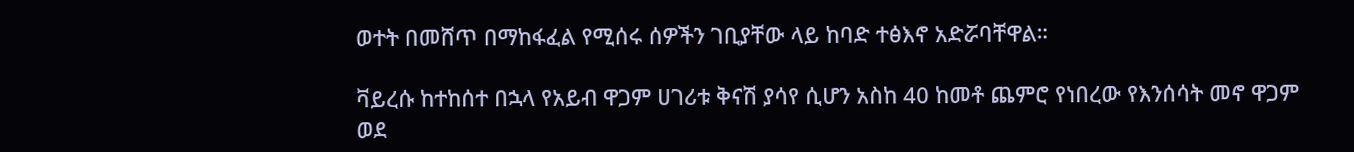ወተት በመሸጥ በማከፋፈል የሚሰሩ ሰዎችን ገቢያቸው ላይ ከባድ ተፅእኖ አድሯባቸዋል።

ቫይረሱ ከተከሰተ በኋላ የአይብ ዋጋም ሀገሪቱ ቅናሽ ያሳየ ሲሆን አስከ 40 ከመቶ ጨምሮ የነበረው የእንሰሳት መኖ ዋጋም ወደ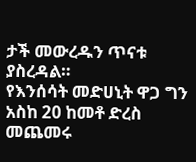ታች መውረዱን ጥናቱ ያስረዳል።
የእንሰሳት መድሀኒት ዋጋ ግን አስከ 20 ከመቶ ድረስ መጨመሩ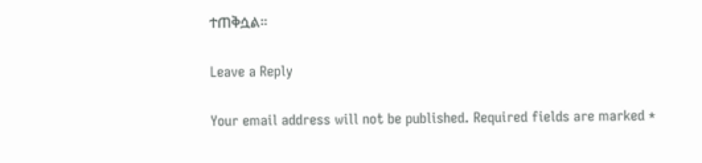ተጠቅሷል።

Leave a Reply

Your email address will not be published. Required fields are marked *